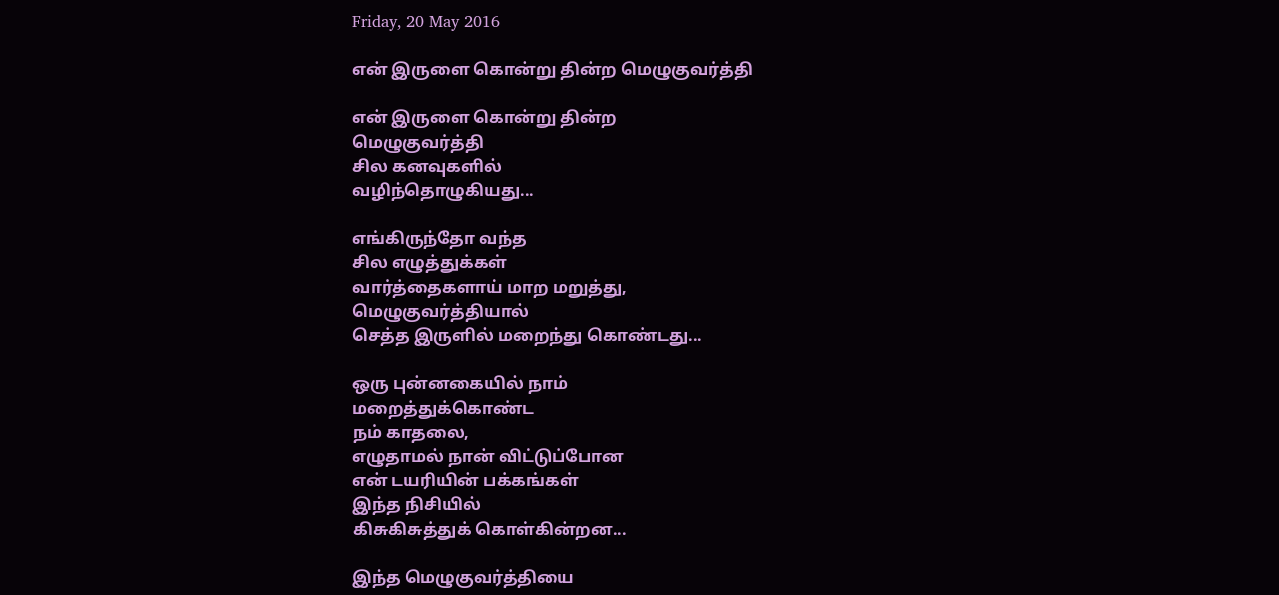Friday, 20 May 2016

என் இருளை கொன்று தின்ற மெழுகுவர்த்தி

என் இருளை கொன்று தின்ற
மெழுகுவர்த்தி
சில கனவுகளில்
வழிந்தொழுகியது...

எங்கிருந்தோ வந்த
சில எழுத்துக்கள்
வார்த்தைகளாய் மாற மறுத்து,
மெழுகுவர்த்தியால்
செத்த இருளில் மறைந்து கொண்டது...

ஒரு புன்னகையில் நாம்
மறைத்துக்கொண்ட
நம் காதலை,
எழுதாமல் நான் விட்டுப்போன
என் டயரியின் பக்கங்கள்
இந்த நிசியில்
கிசுகிசுத்துக் கொள்கின்றன...

இந்த மெழுகுவர்த்தியை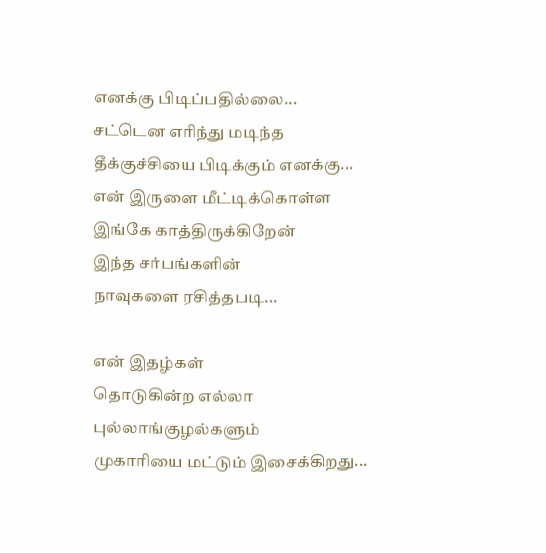எனக்கு பிடிப்பதில்லை...
சட்டென எரிந்து மடிந்த
தீக்குச்சியை பிடிக்கும் எனக்கு...
என் இருளை மீட்டிக்கொள்ள
இங்கே காத்திருக்கிறேன்
இந்த சர்பங்களின்
நாவுகளை ரசித்தபடி...

என் இதழ்கள்
தொடுகின்ற எல்லா
புல்லாங்குழல்களும்
முகாரியை மட்டும் இசைக்கிறது...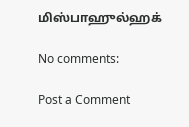மிஸ்பாஹுல்ஹக்

No comments:

Post a Comment